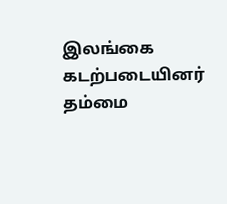இலங்கை கடற்படையினர் தம்மை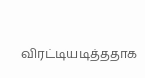விரட்டியடித்ததாக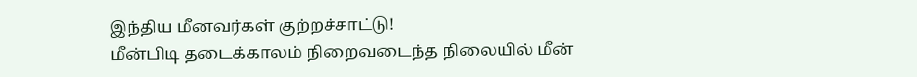இந்திய மீனவர்கள் குற்றச்சாட்டு!
மீன்பிடி தடைக்காலம் நிறைவடைந்த நிலையில் மீன்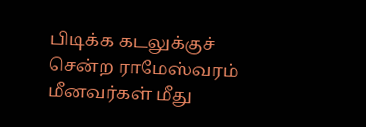பிடிக்க கடலுக்குச் சென்ற ராமேஸ்வரம் மீனவர்கள் மீது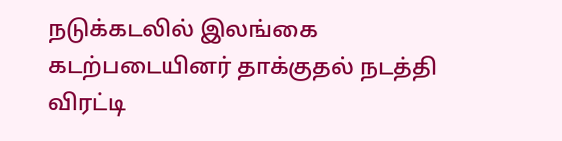நடுக்கடலில் இலங்கை கடற்படையினர் தாக்குதல் நடத்தி விரட்டி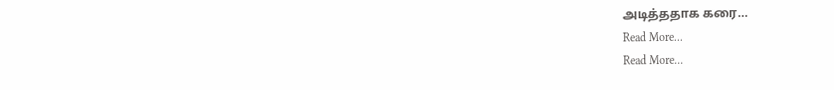அடித்ததாக கரை…
Read More...
Read More...